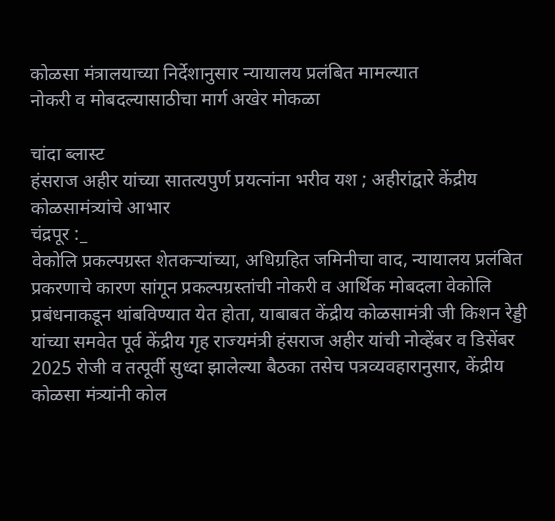कोळसा मंत्रालयाच्या निर्देशानुसार न्यायालय प्रलंबित मामल्यात
नोकरी व मोबदल्यासाठीचा मार्ग अखेर मोकळा

चांदा ब्लास्ट
हंसराज अहीर यांच्या सातत्यपुर्ण प्रयत्नांना भरीव यश ; अहीरांद्वारे केंद्रीय कोळसामंत्र्यांचे आभार
चंद्रपूर :_
वेकोलि प्रकल्पग्रस्त शेतकऱ्यांच्या, अधिग्रहित जमिनीचा वाद, न्यायालय प्रलंबित प्रकरणाचे कारण सांगून प्रकल्पग्रस्तांची नोकरी व आर्थिक मोबदला वेकोलि प्रबंधनाकडून थांबविण्यात येत होता, याबाबत केंद्रीय कोळसामंत्री जी किशन रेड्डी यांच्या समवेत पूर्व केंद्रीय गृह राज्यमंत्री हंसराज अहीर यांची नोव्हेंबर व डिसेंबर 2025 रोजी व तत्पूर्वी सुध्दा झालेल्या बैठका तसेच पत्रव्यवहारानुसार, केंद्रीय कोळसा मंत्र्यांनी कोल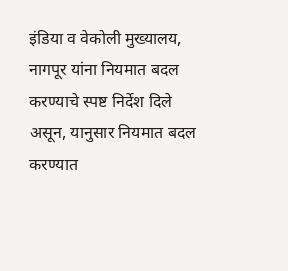इंडिया व वेकोली मुख्यालय, नागपूर यांना नियमात बदल करण्याचे स्पष्ट निर्देश दिले असून, यानुसार नियमात बदल करण्यात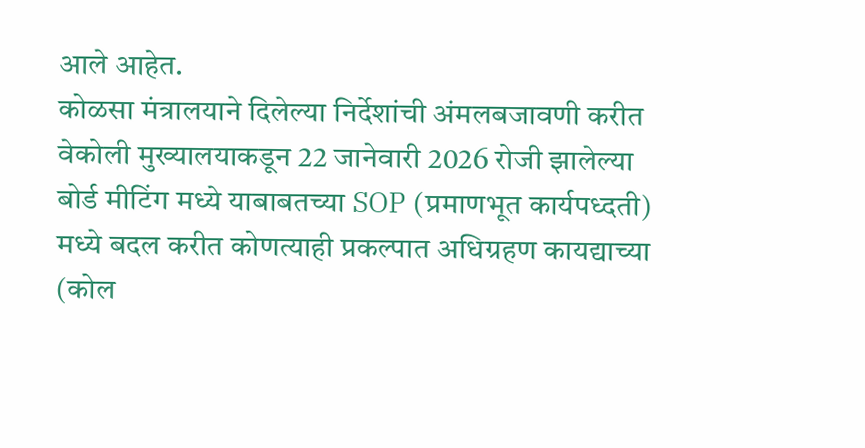आले आहेत.
कोळसा मंत्रालयाने दिलेल्या निर्देशांची अंमलबजावणी करीत वेकोली मुख्यालयाकडून 22 जानेवारी 2026 रोजी झालेल्या बोर्ड मीटिंग मध्ये याबाबतच्या SOP (प्रमाणभूत कार्यपध्दती) मध्ये बदल करीत कोणत्याही प्रकल्पात अधिग्रहण कायद्याच्या (कोल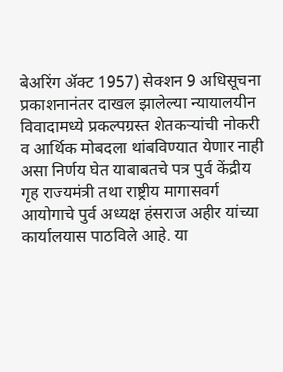बेअरिंग ॲक्ट 1957) सेक्शन 9 अधिसूचना प्रकाशनानंतर दाखल झालेल्या न्यायालयीन विवादामध्ये प्रकल्पग्रस्त शेतकऱ्यांची नोकरी व आर्थिक मोबदला थांबविण्यात येणार नाही असा निर्णय घेत याबाबतचे पत्र पुर्व केंद्रीय गृह राज्यमंत्री तथा राष्ट्रीय मागासवर्ग आयोगाचे पुर्व अध्यक्ष हंसराज अहीर यांच्या कार्यालयास पाठविले आहे. या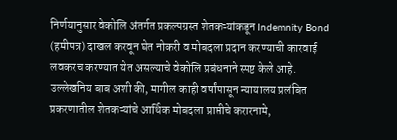निर्णयानुसार वेकोलि अंतर्गत प्रकल्पग्रस्त शेतकऱ्यांकडून Indemnity Bond (हमीपत्र) दाखल करवून घेत नोकरी व मोबदला प्रदान करण्याची कारवाई लवकरच करण्यात येत असल्याचे वेकोलि प्रबंधनाने स्पष्ट केले आहे.
उल्लेखनिय बाब अशी की, मागील काही वर्षांपासून न्यायालय प्रलंबित प्रकरणातील शेतकऱ्यांचे आर्थिक मोबदला प्राप्तीचे करारनामे,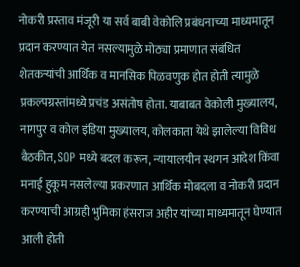नोकरी प्रस्ताव मंजूरी या सर्व बाबी वेकोलि प्रबंधनाच्या माध्यमातून प्रदान करण्यात येत नसल्यामुळे मोठ्या प्रमाणात संबंधित शेतकऱ्यांची आर्थिक व मानसिक पिळवणुक होत होती त्यामुळे प्रकल्पग्रस्तांमध्ये प्रचंड असंतोष होता. याबाबत वेकोली मुख्यालय, नागपुर व कोल इंडिया मुख्यालय, कोलकाता येथे झालेल्या विविध बैठकीत, SOP मध्ये बदल करून, न्यायालयीन स्थगन आदेश किंवा मनाई हुकूम नसलेल्या प्रकरणात आर्थिक मोबदला व नोकरी प्रदान करण्याची आग्रही भुमिका हंसराज अहीर यांच्या माध्यमातून घेण्यात आली होती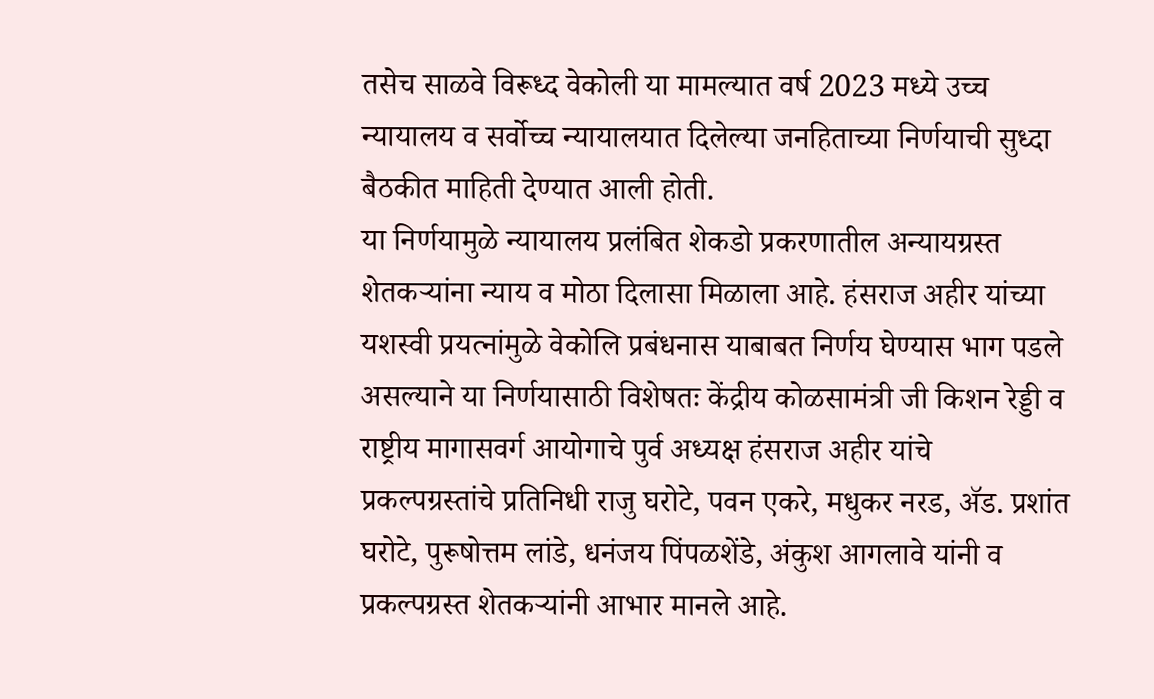तसेच साळवे विरूध्द वेकोली या मामल्यात वर्ष 2023 मध्ये उच्च न्यायालय व सर्वोच्च न्यायालयात दिलेल्या जनहिताच्या निर्णयाची सुध्दा बैठकीत माहिती देण्यात आली होती.
या निर्णयामुळे न्यायालय प्रलंबित शेकडो प्रकरणातील अन्यायग्रस्त शेतकऱ्यांना न्याय व मोठा दिलासा मिळाला आहे. हंसराज अहीर यांच्या यशस्वी प्रयत्नांमुळे वेकोलि प्रबंधनास याबाबत निर्णय घेण्यास भाग पडले असल्याने या निर्णयासाठी विशेषतः केंद्रीय कोळसामंत्री जी किशन रेड्डी व राष्ट्रीय मागासवर्ग आयोगाचे पुर्व अध्यक्ष हंसराज अहीर यांचे प्रकल्पग्रस्तांचे प्रतिनिधी राजु घरोटे, पवन एकरे, मधुकर नरड, ॲड. प्रशांत घरोटे, पुरूषोत्तम लांडे, धनंजय पिंपळशेंडे, अंकुश आगलावे यांनी व प्रकल्पग्रस्त शेतकऱ्यांनी आभार मानले आहे.